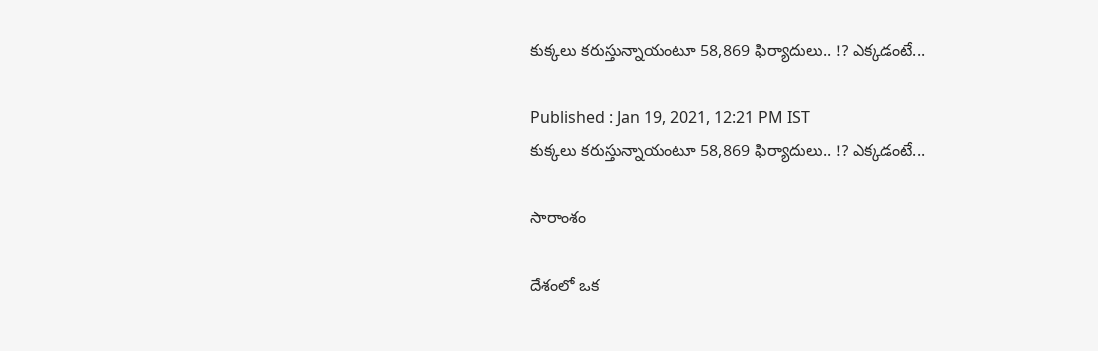కుక్కలు కరుస్తున్నాయంటూ 58,869 ఫిర్యాదులు.. !? ఎక్కడంటే...

Published : Jan 19, 2021, 12:21 PM IST
కుక్కలు కరుస్తున్నాయంటూ 58,869 ఫిర్యాదులు.. !? ఎక్కడంటే...

సారాంశం

దేశంలో ఒక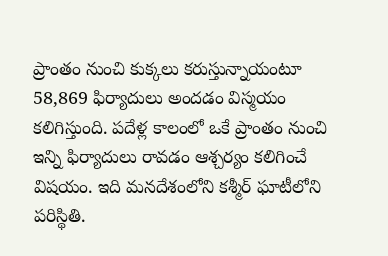ప్రాంతం నుంచి కుక్కలు కరుస్తున్నాయంటూ 58,869 ఫిర్యాదులు అందడం విస్మయం కలిగిస్తుంది. పదేళ్ల కాలంలో ఒకే ప్రాంతం నుంచి ఇన్ని ఫిర్యాదులు రావడం ఆశ్చర్యం కలిగించే విషయం. ఇది మనదేశంలోని కశ్మీర్ ఘాటీలోని పరిస్థితి.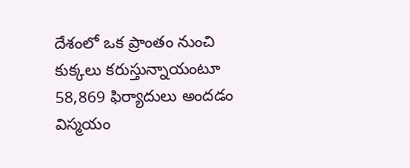దేశంలో ఒక ప్రాంతం నుంచి కుక్కలు కరుస్తున్నాయంటూ 58,869 ఫిర్యాదులు అందడం విస్మయం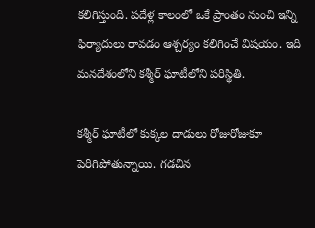కలిగిస్తుంది. పదేళ్ల కాలంలో ఒకే ప్రాంతం నుంచి ఇన్ని ఫిర్యాదులు రావడం ఆశ్చర్యం కలిగించే విషయం. ఇది మనదేశంలోని కశ్మీర్ ఘాటీలోని పరిస్థితి.

కశ్మీర్ ఘాటీలో కుక్కల దాడులు రోజురోజుకూ పెరిగిపోతున్నాయి. గడచిన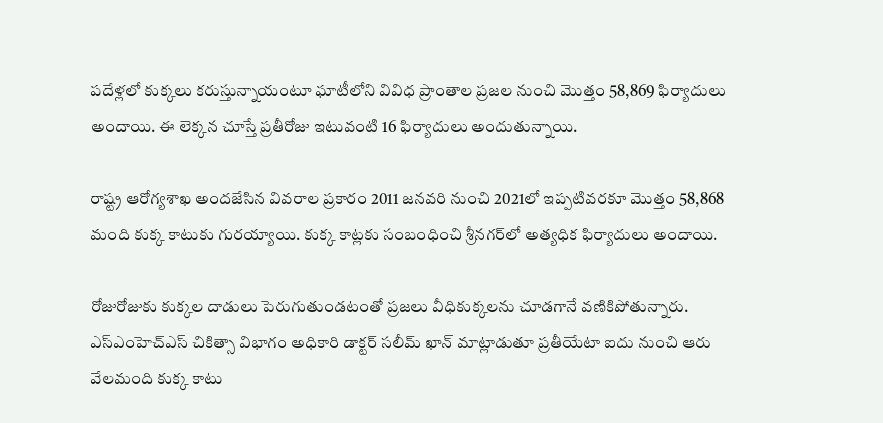పదేళ్లలో కుక్కలు కరుస్తున్నాయంటూ ఘాటీలోని వివిధ ప్రాంతాల ప్రజల నుంచి మొత్తం 58,869 ఫిర్యాదులు అందాయి. ఈ లెక్కన చూస్తే ప్రతీరోజు ఇటువంటి 16 ఫిర్యాదులు అందుతున్నాయి.

రాష్ట్ర ఆరోగ్యశాఖ అందజేసిన వివరాల ప్రకారం 2011 జనవరి నుంచి 2021లో ఇప్పటివరకూ మొత్తం 58,868 మంది కుక్క కాటుకు గురయ్యాయి. కుక్క కాట్లకు సంబంధించి శ్రీనగర్‌లో అత్యధిక ఫిర్యాదులు అందాయి.

రోజురోజుకు కుక్కల దాడులు పెరుగుతుండటంతో ప్రజలు వీధికుక్కలను చూడగానే వణికిపోతున్నారు. ఎస్ఎంహెచ్‌ఎస్ చికిత్సా విభాగం అధికారి డాక్టర్ సలీమ్ ఖాన్ మాట్లాడుతూ ప్రతీయేటా ఐదు నుంచి ఆరు వేలమంది కుక్క కాటు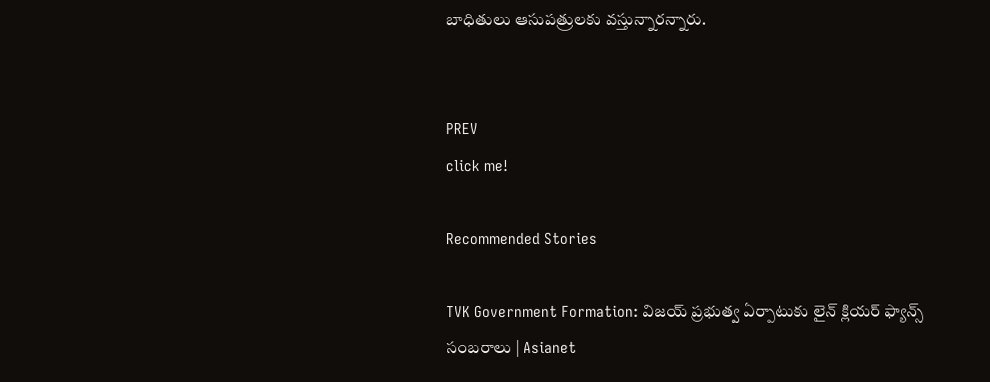బాధితులు ఆసుపత్రులకు వస్తున్నారన్నారు.


PREV
click me!

Recommended Stories

TVK Government Formation: విజయ్ ప్రభుత్వ ఏర్పాటుకు లైన్‌ క్లియర్‌ ఫ్యాన్స్ సంబరాలు | Asianet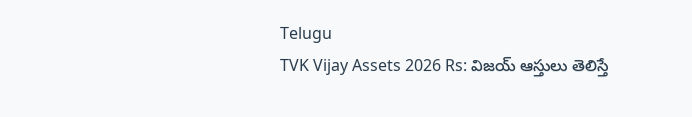Telugu
TVK Vijay Assets 2026 Rs: విజ‌య్ ఆస్తులు తెలిస్తే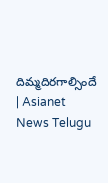దిమ్మదిర‌గాల్సిందే | Asianet News Telugu